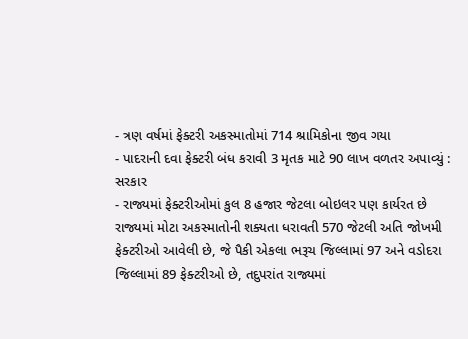- ત્રણ વર્ષમાં ફેક્ટરી અકસ્માતોમાં 714 શ્રામિકોના જીવ ગયા
- પાદરાની દવા ફેક્ટરી બંધ કરાવી 3 મૃતક માટે 90 લાખ વળતર અપાવ્યું : સરકાર
- રાજ્યમાં ફેક્ટરીઓમાં કુલ 8 હજાર જેટલા બોઇલર પણ કાર્યરત છે
રાજ્યમાં મોટા અકસ્માતોની શક્યતા ધરાવતી 570 જેટલી અતિ જોખમી ફેક્ટરીઓ આવેલી છે, જે પૈકી એકલા ભરૂચ જિલ્લામાં 97 અને વડોદરા જિલ્લામાં 89 ફેક્ટરીઓ છે, તદુપરાંત રાજ્યમાં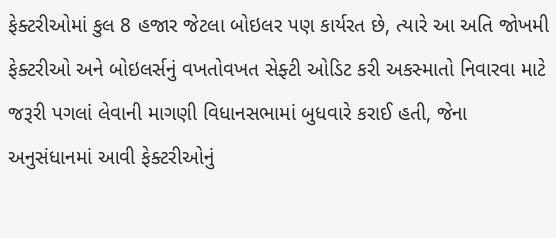ફેક્ટરીઓમાં કુલ 8 હજાર જેટલા બોઇલર પણ કાર્યરત છે, ત્યારે આ અતિ જોખમી ફેક્ટરીઓ અને બોઇલર્સનું વખતોવખત સેફ્ટી ઓડિટ કરી અકસ્માતો નિવારવા માટે જરૂરી પગલાં લેવાની માગણી વિધાનસભામાં બુધવારે કરાઈ હતી, જેના અનુસંધાનમાં આવી ફેક્ટરીઓનું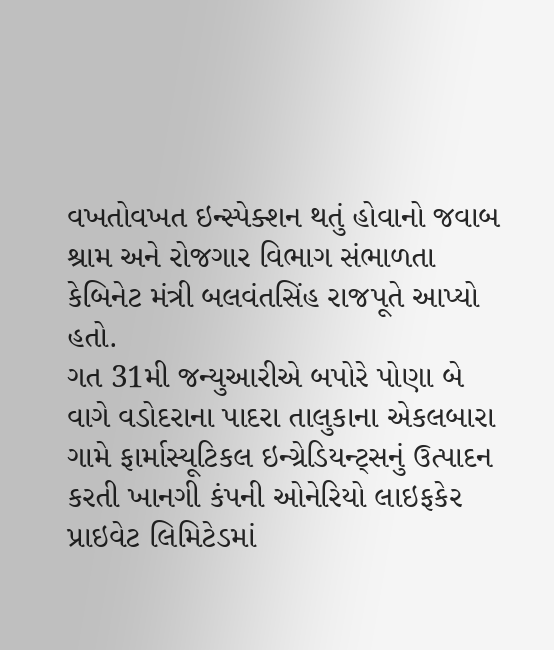વખતોવખત ઇન્સ્પેક્શન થતું હોવાનો જવાબ શ્રામ અને રોજગાર વિભાગ સંભાળતા કેબિનેટ મંત્રી બલવંતસિંહ રાજપૂતે આપ્યો હતો.
ગત 31મી જન્યુઆરીએ બપોરે પોણા બે વાગે વડોદરાના પાદરા તાલુકાના એકલબારા ગામે ફાર્માસ્યૂટિકલ ઇન્ગ્રેડિયન્ટ્સનું ઉત્પાદન કરતી ખાનગી કંપની ઓનેરિયો લાઇફકેર પ્રાઇવેટ લિમિટેડમાં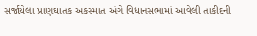સર્જાયેલા પ્રાણઘાતક અકસ્માત અંગે વિધાનસભામાં આવેલી તાકીદની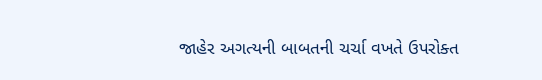જાહેર અગત્યની બાબતની ચર્ચા વખતે ઉપરોક્ત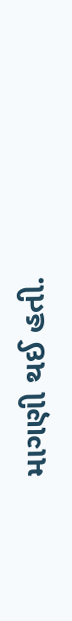માગણી થઈ હતી.